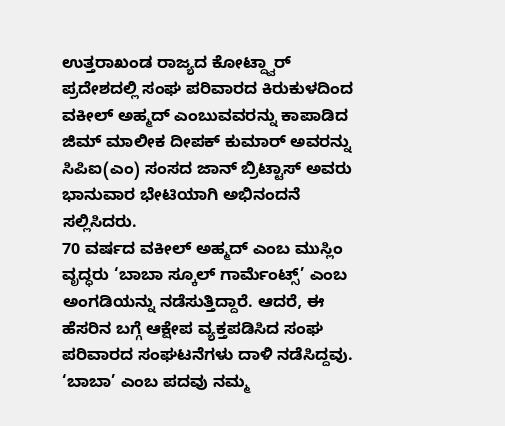ಉತ್ತರಾಖಂಡ ರಾಜ್ಯದ ಕೋಟ್ದ್ವಾರ್ ಪ್ರದೇಶದಲ್ಲಿ ಸಂಘ ಪರಿವಾರದ ಕಿರುಕುಳದಿಂದ ವಕೀಲ್ ಅಹ್ಮದ್ ಎಂಬುವವರನ್ನು ಕಾಪಾಡಿದ ಜಿಮ್ ಮಾಲೀಕ ದೀಪಕ್ ಕುಮಾರ್ ಅವರನ್ನು ಸಿಪಿಐ(ಎಂ) ಸಂಸದ ಜಾನ್ ಬ್ರಿಟ್ಟಾಸ್ ಅವರು ಭಾನುವಾರ ಭೇಟಿಯಾಗಿ ಅಭಿನಂದನೆ ಸಲ್ಲಿಸಿದರು.
70 ವರ್ಷದ ವಕೀಲ್ ಅಹ್ಮದ್ ಎಂಬ ಮುಸ್ಲಿಂ ವೃದ್ಧರು ‘ಬಾಬಾ ಸ್ಕೂಲ್ ಗಾರ್ಮೆಂಟ್ಸ್’ ಎಂಬ ಅಂಗಡಿಯನ್ನು ನಡೆಸುತ್ತಿದ್ದಾರೆ. ಆದರೆ, ಈ ಹೆಸರಿನ ಬಗ್ಗೆ ಆಕ್ಷೇಪ ವ್ಯಕ್ತಪಡಿಸಿದ ಸಂಘ ಪರಿವಾರದ ಸಂಘಟನೆಗಳು ದಾಳಿ ನಡೆಸಿದ್ದವು. ‘ಬಾಬಾ’ ಎಂಬ ಪದವು ನಮ್ಮ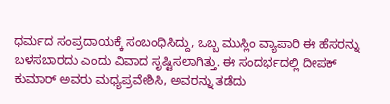ಧರ್ಮದ ಸಂಪ್ರದಾಯಕ್ಕೆ ಸಂಬಂಧಿಸಿದ್ದು, ಒಬ್ಬ ಮುಸ್ಲಿಂ ವ್ಯಾಪಾರಿ ಈ ಹೆಸರನ್ನು ಬಳಸಬಾರದು ಎಂದು ವಿವಾದ ಸೃಷ್ಟಿಸಲಾಗಿತ್ತು. ಈ ಸಂದರ್ಭದಲ್ಲಿ ದೀಪಕ್ ಕುಮಾರ್ ಅವರು ಮಧ್ಯಪ್ರವೇಶಿಸಿ, ಅವರನ್ನು ತಡೆದು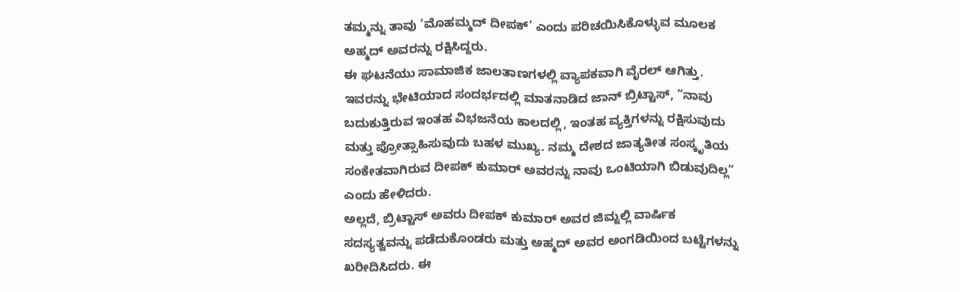ತಮ್ಮನ್ನು ತಾವು ‘ಮೊಹಮ್ಮದ್ ದೀಪಕ್’ ಎಂದು ಪರಿಚಯಿಸಿಕೊಳ್ಳುವ ಮೂಲಕ ಅಹ್ಮದ್ ಅವರನ್ನು ರಕ್ಷಿಸಿದ್ದರು.
ಈ ಘಟನೆಯು ಸಾಮಾಜಿಕ ಜಾಲತಾಣಗಳಲ್ಲಿ ವ್ಯಾಪಕವಾಗಿ ವೈರಲ್ ಆಗಿತ್ತು. ಇವರನ್ನು ಭೇಟಿಯಾದ ಸಂದರ್ಭದಲ್ಲಿ ಮಾತನಾಡಿದ ಜಾನ್ ಬ್ರಿಟ್ಟಾಸ್, “ನಾವು ಬದುಕುತ್ತಿರುವ ಇಂತಹ ವಿಭಜನೆಯ ಕಾಲದಲ್ಲಿ, ಇಂತಹ ವ್ಯಕ್ತಿಗಳನ್ನು ರಕ್ಷಿಸುವುದು ಮತ್ತು ಪ್ರೋತ್ಸಾಹಿಸುವುದು ಬಹಳ ಮುಖ್ಯ. ನಮ್ಮ ದೇಶದ ಜಾತ್ಯತೀತ ಸಂಸ್ಕೃತಿಯ ಸಂಕೇತವಾಗಿರುವ ದೀಪಕ್ ಕುಮಾರ್ ಅವರನ್ನು ನಾವು ಒಂಟಿಯಾಗಿ ಬಿಡುವುದಿಲ್ಲ” ಎಂದು ಹೇಳಿದರು.
ಅಲ್ಲದೆ, ಬ್ರಿಟ್ಟಾಸ್ ಅವರು ದೀಪಕ್ ಕುಮಾರ್ ಅವರ ಜಿಮ್ನಲ್ಲಿ ವಾರ್ಷಿಕ ಸದಸ್ಯತ್ವವನ್ನು ಪಡೆದುಕೊಂಡರು ಮತ್ತು ಅಹ್ಮದ್ ಅವರ ಅಂಗಡಿಯಿಂದ ಬಟ್ಟೆಗಳನ್ನು ಖರೀದಿಸಿದರು. ಈ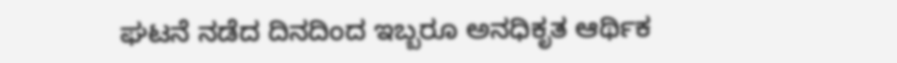ಘಟನೆ ನಡೆದ ದಿನದಿಂದ ಇಬ್ಬರೂ ಅನಧಿಕೃತ ಆರ್ಥಿಕ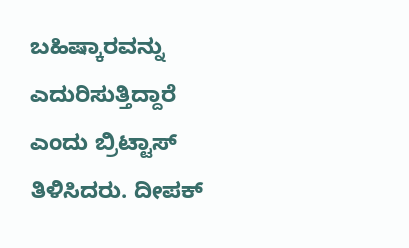ಬಹಿಷ್ಕಾರವನ್ನು ಎದುರಿಸುತ್ತಿದ್ದಾರೆ ಎಂದು ಬ್ರಿಟ್ಟಾಸ್ ತಿಳಿಸಿದರು. ದೀಪಕ್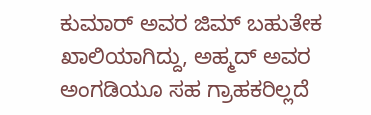ಕುಮಾರ್ ಅವರ ಜಿಮ್ ಬಹುತೇಕ ಖಾಲಿಯಾಗಿದ್ದು, ಅಹ್ಮದ್ ಅವರ ಅಂಗಡಿಯೂ ಸಹ ಗ್ರಾಹಕರಿಲ್ಲದೆ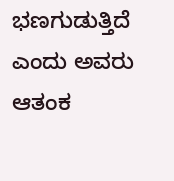ಭಣಗುಡುತ್ತಿದೆ ಎಂದು ಅವರು ಆತಂಕ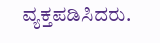ವ್ಯಕ್ತಪಡಿಸಿದರು.